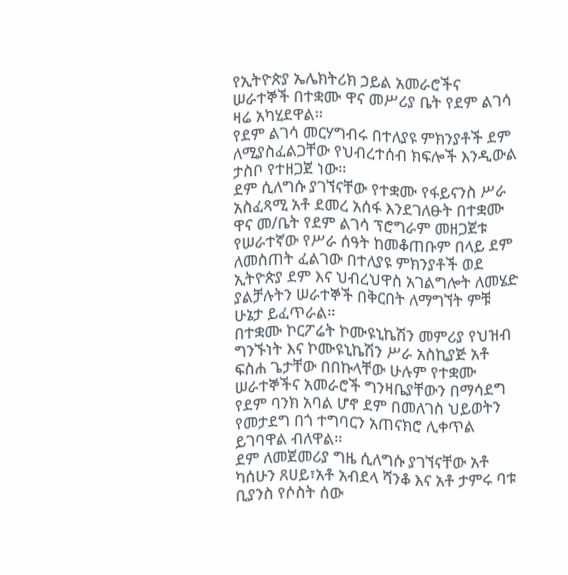የኢትዮጵያ ኤሌክትሪክ ኃይል አመራሮችና ሠራተኞች በተቋሙ ዋና መሥሪያ ቤት የደም ልገሳ ዛሬ አካሂደዋል፡፡
የደም ልገሳ መርሃግብሩ በተለያዩ ምክንያቶች ደም ለሚያስፈልጋቸው የህብረተሰብ ክፍሎች እንዲውል ታስቦ የተዘጋጀ ነው፡፡
ደም ሲለግሱ ያገኘናቸው የተቋሙ የፋይናንስ ሥራ አስፈጻሚ አቶ ደመረ አሰፋ እንደገለፁት በተቋሙ ዋና መ/ቤት የደም ልገሳ ፕሮግራም መዘጋጀቱ የሠራተኛው የሥራ ሰዓት ከመቆጠቡም በላይ ደም ለመስጠት ፈልገው በተለያዩ ምክንያቶች ወደ ኢትዮጵያ ደም እና ህብረህዋስ አገልግሎት ለመሄድ ያልቻሉትን ሠራተኞች በቅርበት ለማግኘት ምቹ ሁኔታ ይፈጥራል፡፡
በተቋሙ ኮርፖሬት ኮሙዩኒኬሽን መምሪያ የህዝብ ግንኙነት እና ኮሙዩኒኬሽን ሥራ አስኪያጅ አቶ ፍስሐ ጌታቸው በበኩላቸው ሁሉም የተቋሙ ሠራተኞችና አመራሮች ግንዛቤያቸውን በማሳደግ የደም ባንክ አባል ሆኖ ደም በመለገስ ህይወትን የመታደግ በጎ ተግባርን አጠናክሮ ሊቀጥል ይገባዋል ብለዋል፡፡
ደም ለመጀመሪያ ግዜ ሲለግሱ ያገኘናቸው አቶ ካሰሁን ጸሀይ፣አቶ አብደላ ሻንቆ እና አቶ ታምሩ ባቱ ቢያንስ የሶስት ሰው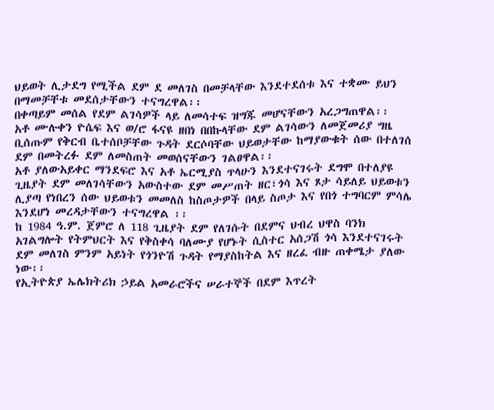ህይወት ሊታደግ የሚችል ደም ደ መለገስ በመቻላቸው እንደተደሰቱ እና ተቋሙ ይህን በማመቻቸቱ መደሰታቸውን ተናግረዋል፡፡
በቀጣይም መሰል የደም ልገሳዎች ላይ ለመሳተፍ ዝግጁ መሆናቸውን አረጋግጠዋል፡፡
አቶ ሙሉቀን ዮሴፍ እና ወ/ሮ ፋናዩ ዘበነ በበኩላቸው ደም ልገሳውን ለመጀመሪያ ግዜ ቢሰጡም የቅርብ ቤተሰቦቻቸው ጉዳት ደርሶባቸው ህይወታቸው ከማያውቁት ሰው በተለገሰ ደም በመትረፉ ደም ለመስጠት መወሰናቸውን ገልፀዋል፡፡
አቶ ያለውአይቀር ማንደፍሮ እና አቶ ኤርሚያስ ጥላሁን እንደተናገሩት ደግሞ በተለያዩ ጊዜያት ደም መለገሳቸውን አውስተው ደም መሥጠት ዘር፣ጎሳ እና ጾታ ሳይለይ ህይወቱን ሊያጣ የነበረን ሰው ህይወቱን መመለስ ከስጦታዎች በላይ ስጦታ እና የበጎ ተግባርም ምሳሌ እንደሆነ መረዳታቸውን ተናግረዋል ፡፡
ከ 1984 ዓ.ም. ጀምሮ ለ 118 ጊዜያት ደም የለገሱት በደምና ህብረ ህዋስ ባንክ አገልግሎት የትምህርት እና የቅስቀሳ ባለሙያ የሆኑት ሲስተር አሰጋሽ ጎሳ እንደተናገሩት ደም መለገስ ምንም አይነት የጎንዮሽ ጉዳት የማያስከትል እና ዘረፈ ብዙ ጠቀሜታ ያለው ነው፡፡
የኢትዮጵያ ኤሌክትሪክ ኃይል አመራሮችና ሠራተኞች በደም እጥረት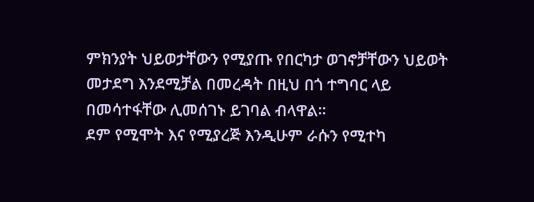ምክንያት ህይወታቸውን የሚያጡ የበርካታ ወገኖቻቸውን ህይወት መታደግ እንደሚቻል በመረዳት በዚህ በጎ ተግባር ላይ በመሳተፋቸው ሊመሰገኑ ይገባል ብላዋል፡፡
ደም የሚሞት እና የሚያረጅ እንዲሁም ራሱን የሚተካ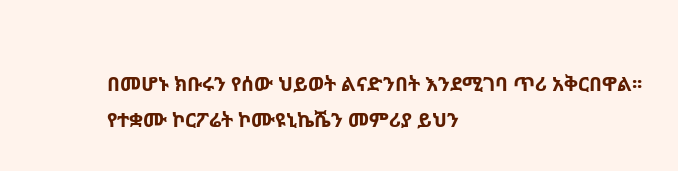በመሆኑ ክቡሩን የሰው ህይወት ልናድንበት እንደሚገባ ጥሪ አቅርበዋል፡፡
የተቋሙ ኮርፖሬት ኮሙዩኒኬሼን መምሪያ ይህን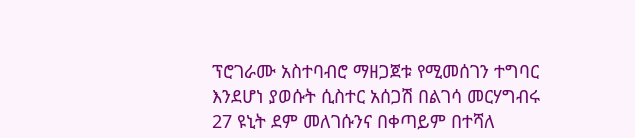ፕሮገራሙ አስተባብሮ ማዘጋጀቱ የሚመሰገን ተግባር እንደሆነ ያወሱት ሲስተር አሰጋሽ በልገሳ መርሃግብሩ 27 ዩኒት ደም መለገሱንና በቀጣይም በተሻለ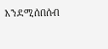እንደሚሰበሰብ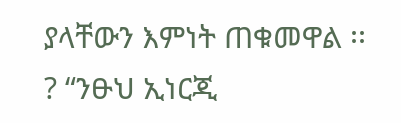ያላቸውን እምነት ጠቁመዋል ፡፡
? “ንፁህ ኢነርጂ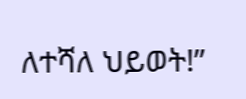ለተሻለ ህይወት!”